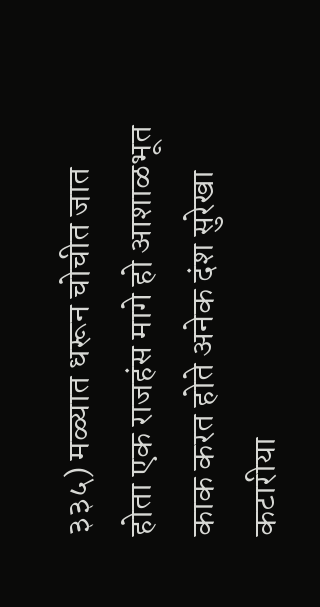३३५) मळ्यात धरून चोचीत जात होता एक राजहंस मागे हो आशाळभूत काक करत होते अनेक दंश सुरेखा कटारीया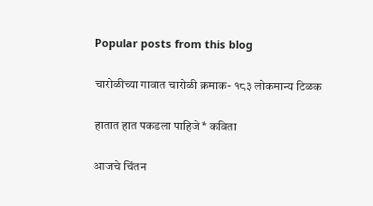Popular posts from this blog

चारोळीच्या गावात चारोळी क्रमाक- १८३ लोकमान्य टिळक

हातात हात पकडला पाहिजे* कविता

आजचे चिंतन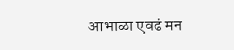आभाळा एवढं मन